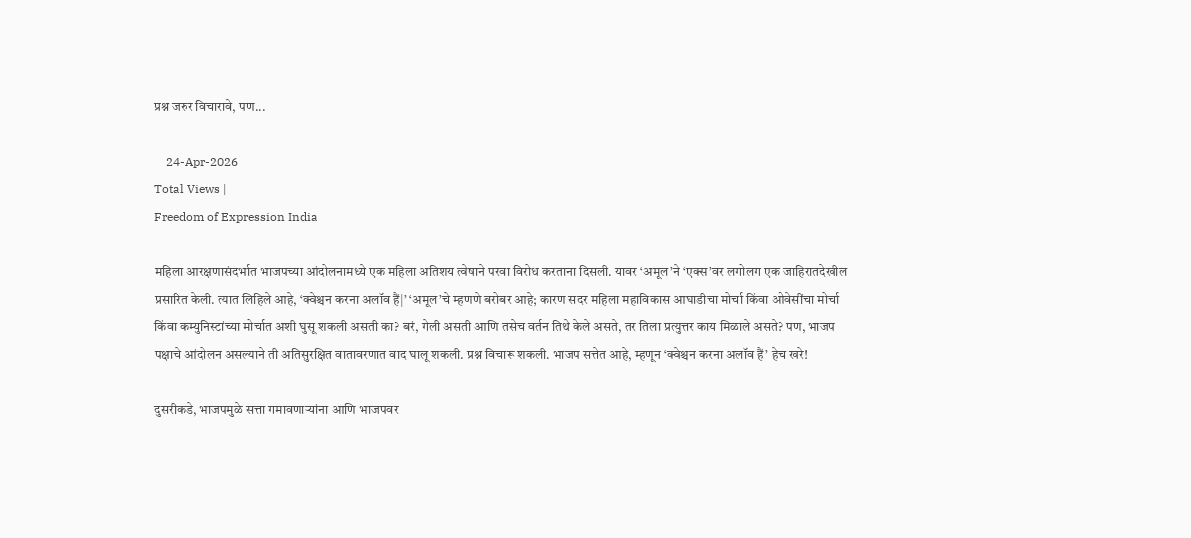प्रश्न जरुर विचारावे, पण...

    24-Apr-2026
Total Views |
Freedom of Expression India

महिला आरक्षणासंदर्भात भाजपच्या आंदोलनामध्ये एक महिला अतिशय त्वेषाने परवा विरोध करताना दिसली. यावर ‘अमूल’ने ‘एक्स’वर लगोलग एक जाहिरातदेखील प्रसारित केली. त्यात लिहिले आहे, ‘क्वेश्चन करना अलॉव हैं|’ ‘अमूल’चे म्हणणे बरोबर आहे; कारण सदर महिला महाविकास आघाडीचा मोर्चा किंवा ओवेसींचा मोर्चा किंवा कम्युनिस्टांच्या मोर्चात अशी घुसू शकली असती का? बरं, गेली असती आणि तसेच वर्तन तिथे केले असते, तर तिला प्रत्युत्तर काय मिळाले असते? पण, भाजप पक्षाचे आंदोलन असल्याने ती अतिसुरक्षित वातावरणात वाद घालू शकली. प्रश्न विचारू शकली. भाजप सत्तेत आहे, म्हणून ‘क्वेश्चन करना अलॉव हैं’ हेच खरे!

दुसरीकडे, भाजपमुळे सत्ता गमावणार्‍यांना आणि भाजपवर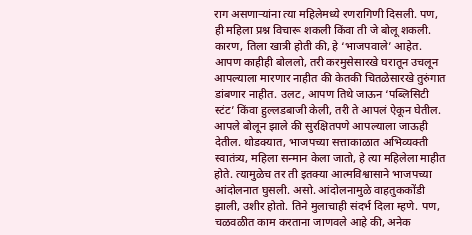राग असणार्‍यांना त्या महिलेमध्ये रणरागिणी दिसली. पण, ही महिला प्रश्न विचारू शकली किंवा ती जे बोलू शकली. कारण, तिला खात्री होती की, हे ‘भाजपवाले’ आहेत. आपण काहीही बोललो, तरी करमुसेसारखे घरातून उचलून आपल्याला मारणार नाहीत की केतकी चितळेसारखे तुरुंगात डांबणार नाहीत. उलट, आपण तिथे जाऊन ‘पब्लिसिटी स्टंट’ किंवा हुल्लडबाजी केली, तरी ते आपलं ऐकून घेतील. आपले बोलून झाले की सुरक्षितपणे आपल्याला जाऊही देतील. थोडक्यात, भाजपच्या सत्ताकाळात अभिव्यक्ती स्वातंत्र्य, महिला सन्मान केला जातो, हे त्या महिलेला माहीत होते. त्यामुळेच तर ती इतक्या आत्मविश्वासाने भाजपच्या आंदोलनात घुसली. असो. आंदोलनामुळे वाहतुककोंडी झाली, उशीर होतो. तिने मुलाचाही संदर्भ दिला म्हणे. पण, चळवळीत काम करताना जाणवले आहे की, अनेक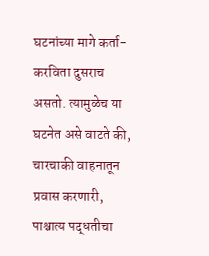घटनांच्या मागे कर्ता-करविता दुसराच असतो. त्यामुळेच या घटनेत असे वाटते की, चारचाकी वाहनातून प्रवास करणारी, पाश्चात्य पद्धतीचा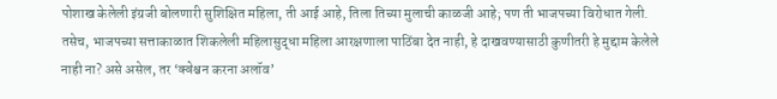पोशाख केलेली इंग्रजी बोलणारी सुशिक्षित महिला, ती आई आहे, तिला तिच्या मुलाची काळजी आहे; पण ती भाजपच्या विरोधात गेली. तसेच, भाजपच्या सत्ताकाळात शिकलेली महिलासुद्धा महिला आरक्षणाला पाठिंबा देत नाही, हे दाखवण्यासाठी कुणीतरी हे मुद्दाम केलेले नाही ना? असे असेल, तर ‘क्वेश्चन करना अलॉव’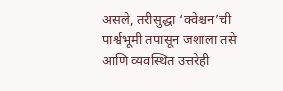असले, तरीसुद्धा ‘क्वेश्चन’ची पार्श्वभूमी तपासून जशाला तसे आणि व्यवस्थित उत्तरेही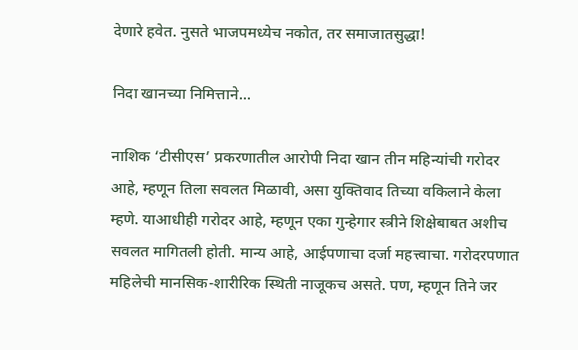देणारे हवेत. नुसते भाजपमध्येच नकोत, तर समाजातसुद्धा!

निदा खानच्या निमित्ताने...

नाशिक ‘टीसीएस’ प्रकरणातील आरोपी निदा खान तीन महिन्यांची गरोदर आहे, म्हणून तिला सवलत मिळावी, असा युक्तिवाद तिच्या वकिलाने केला म्हणे. याआधीही गरोदर आहे, म्हणून एका गुन्हेगार स्त्रीने शिक्षेबाबत अशीच सवलत मागितली होती. मान्य आहे, आईपणाचा दर्जा महत्त्वाचा. गरोदरपणात महिलेची मानसिक-शारीरिक स्थिती नाजूकच असते. पण, म्हणून तिने जर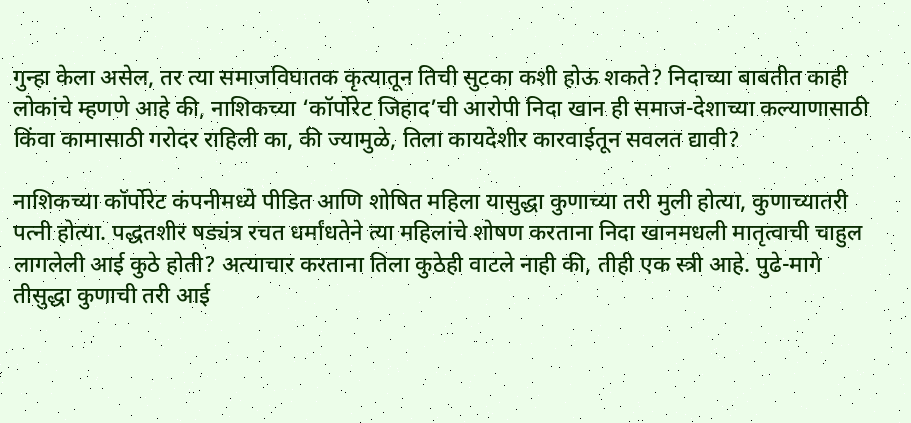गुन्हा केला असेल, तर त्या समाजविघातक कृत्यातून तिची सुटका कशी होऊ शकते? निदाच्या बाबतीत काही लोकांचे म्हणणे आहे की, नाशिकच्या ‘कॉर्पोरेट जिहाद’ची आरोपी निदा खान ही समाज-देशाच्या कल्याणासाठी किंवा कामासाठी गरोदर राहिली का, की ज्यामुळे, तिला कायदेशीर कारवाईतून सवलत द्यावी?

नाशिकच्या कॉर्पोरेट कंपनीमध्ये पीडित आणि शोषित महिला यासुद्धा कुणाच्या तरी मुली होत्या, कुणाच्यातरी पत्नी होत्या. पद्धतशीर षड्यंत्र रचत धर्मांधतेने त्या महिलांचे शोषण करताना निदा खानमधली मातृत्वाची चाहुल लागलेली आई कुठे होती? अत्याचार करताना तिला कुठेही वाटले नाही की, तीही एक स्त्री आहे. पुढे-मागे तीसुद्धा कुणाची तरी आई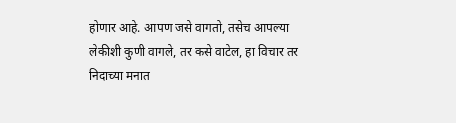होणार आहे. आपण जसे वागतो, तसेच आपल्या लेकीशी कुणी वागले, तर कसे वाटेल, हा विचार तर निदाच्या मनात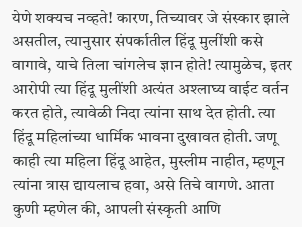येणे शक्यच नव्हते! कारण, तिच्यावर जे संस्कार झाले असतील, त्यानुसार संपर्कातील हिंदू मुलींशी कसे वागावे, याचे तिला चांगलेच ज्ञान होते! त्यामुळेच, इतर आरोपी त्या हिंदू मुलींशी अत्यंत अश्लाघ्य वाईट वर्तन करत होते, त्यावेळी निदा त्यांना साथ देत होती. त्या हिंदू महिलांच्या धार्मिक भावना दुखावत होती. जणू काही त्या महिला हिंदू आहेत, मुस्लीम नाहीत, म्हणून त्यांना त्रास द्यायलाच हवा, असे तिचे वागणे. आता कुणी म्हणेल की, आपली संस्कृती आणि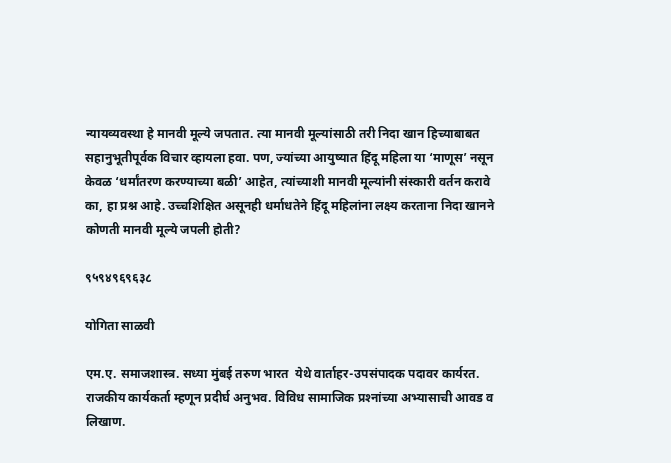न्यायव्यवस्था हे मानवी मूल्ये जपतात. त्या मानवी मूल्यांसाठी तरी निदा खान हिच्याबाबत सहानुभूतीपूर्वक विचार व्हायला हवा. पण, ज्यांच्या आयुष्यात हिंदू महिला या ‘माणूस’ नसून केवळ ‘धर्मांतरण करण्याच्या बळी’ आहेत, त्यांच्याशी मानवी मूल्यांनी संस्कारी वर्तन करावे का, हा प्रश्न आहे. उच्चशिक्षित असूनही धर्माधतेने हिंदू महिलांना लक्ष्य करताना निदा खानने कोणती मानवी मूल्ये जपली होती?

९५९४९६९६३८

योगिता साळवी

एम.ए. समाजशास्त्र. सध्या मुंबई तरुण भारत  येथे वार्ताहर-उपसंपादक पदावर कार्यरत. राजकीय कार्यकर्ता म्हणून प्रदीर्घ अनुभव. विविध सामाजिक प्रश्‍नांच्या अभ्यासाची आवड व लिखाण.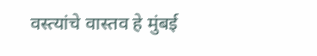वस्त्यांचे वास्तव हे मुंबई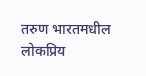तरुण भारतमधील लोकप्रिय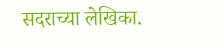सदराच्या लेखिका.